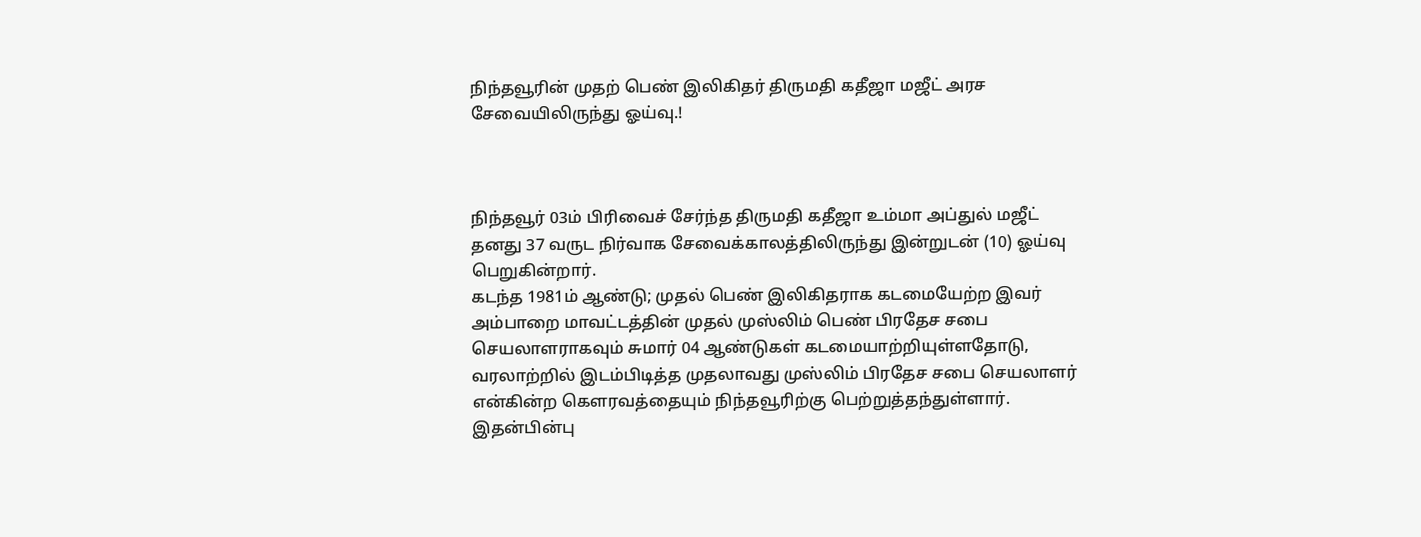நிந்தவூரின் முதற் பெண் இலிகிதர் திருமதி கதீஜா மஜீட் அரச சேவையிலிருந்து ஓய்வு.!



நிந்தவூர் 03ம் பிரிவைச் சேர்ந்த திருமதி கதீஜா உம்மா அப்துல் மஜீட் தனது 37 வருட நிர்வாக சேவைக்காலத்திலிருந்து இன்றுடன் (10) ஓய்வு பெறுகின்றார்.
கடந்த 1981ம் ஆண்டு; முதல் பெண் இலிகிதராக கடமையேற்ற இவர்
அம்பாறை மாவட்டத்தின் முதல் முஸ்லிம் பெண் பிரதேச சபை செயலாளராகவும் சுமார் 04 ஆண்டுகள் கடமையாற்றியுள்ளதோடு, வரலாற்றில் இடம்பிடித்த முதலாவது முஸ்லிம் பிரதேச சபை செயலாளர் என்கின்ற கௌரவத்தையும் நிந்தவூரிற்கு பெற்றுத்தந்துள்ளார்.
இதன்பின்பு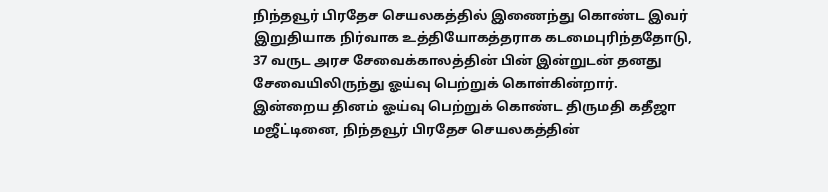நிந்தவூர் பிரதேச செயலகத்தில் இணைந்து கொண்ட இவர் இறுதியாக நிர்வாக உத்தியோகத்தராக கடமைபுரிந்ததோடு, 37 வருட அரச சேவைக்காலத்தின் பின் இன்றுடன் தனது சேவையிலிருந்து ஓய்வு பெற்றுக் கொள்கின்றார்.
இன்றைய தினம் ஓய்வு பெற்றுக் கொண்ட திருமதி கதீஜா மஜீட்டினை, நிந்தவூர் பிரதேச செயலகத்தின்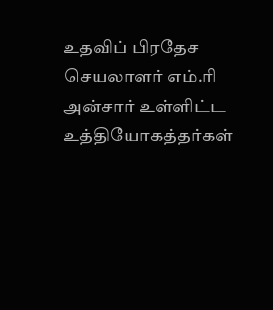உதவிப் பிரதேச செயலாளர் எம்.ரி அன்சார் உள்ளிட்ட உத்தியோகத்தர்கள்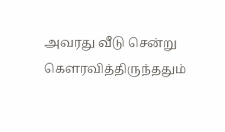அவரது வீடு சென்று கௌரவித்திருந்ததும்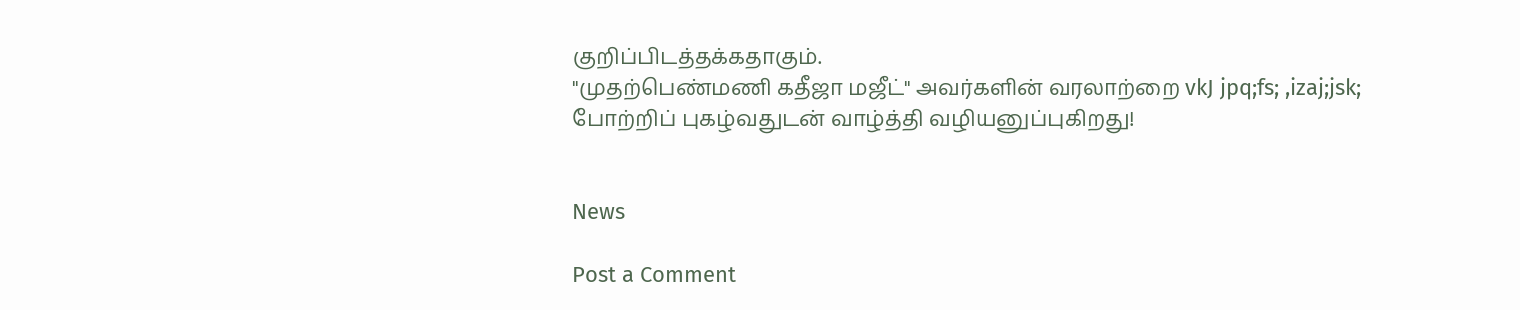குறிப்பிடத்தக்கதாகும்.
"முதற்பெண்மணி கதீஜா மஜீட்" அவர்களின் வரலாற்றை vkJ jpq;fs; ,izaj;jsk; போற்றிப் புகழ்வதுடன் வாழ்த்தி வழியனுப்புகிறது!


News

Post a Comment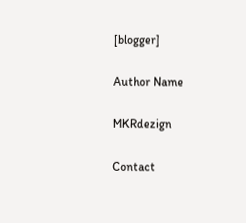[blogger]

Author Name

MKRdezign

Contact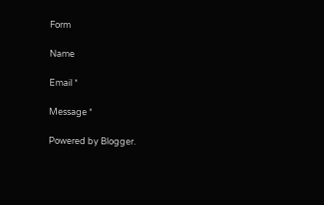Form

Name

Email *

Message *

Powered by Blogger.